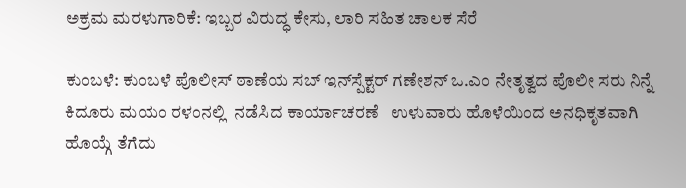ಅಕ್ರಮ ಮರಳುಗಾರಿಕೆ: ಇಬ್ಬರ ವಿರುದ್ಧ ಕೇಸು, ಲಾರಿ ಸಹಿತ ಚಾಲಕ ಸೆರೆ

ಕುಂಬಳೆ: ಕುಂಬಳೆ ಪೊಲೀಸ್ ಠಾಣೆಯ ಸಬ್ ಇನ್‌ಸ್ಪೆಕ್ಟರ್ ಗಣೇಶನ್ ಒ.ಎಂ ನೇತೃತ್ವದ ಪೊಲೀ ಸರು ನಿನ್ನೆ ಕಿದೂರು ಮಯಂ ರಳಂನಲ್ಲಿ  ನಡೆಸಿದ ಕಾರ್ಯಾಚರಣೆ   ಉಳುವಾರು ಹೊಳೆಯಿಂದ ಅನಧಿಕೃತವಾಗಿ ಹೊಯ್ಗೆ ತೆಗೆದು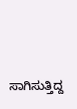ಸಾಗಿಸುತ್ತಿದ್ದ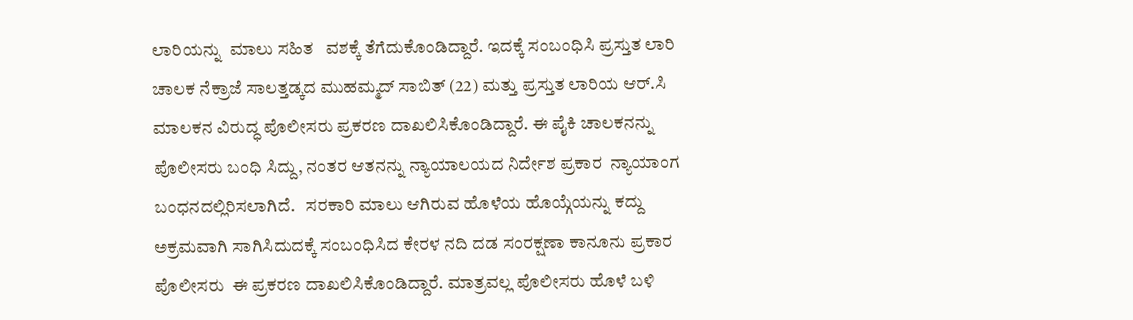ಲಾರಿಯನ್ನು  ಮಾಲು ಸಹಿತ   ವಶಕ್ಕೆ ತೆಗೆದುಕೊಂಡಿದ್ದಾರೆ. ಇದಕ್ಕೆ ಸಂಬಂಧಿಸಿ ಪ್ರಸ್ತುತ ಲಾರಿ ಚಾಲಕ ನೆಕ್ರಾಜೆ ಸಾಲತ್ತಡ್ಕದ ಮುಹಮ್ಮದ್ ಸಾಬಿತ್ (22) ಮತ್ತು ಪ್ರಸ್ತುತ ಲಾರಿಯ ಆರ್.ಸಿ ಮಾಲಕನ ವಿರುದ್ಧ ಪೊಲೀಸರು ಪ್ರಕರಣ ದಾಖಲಿಸಿಕೊಂಡಿದ್ದಾರೆ. ಈ ಪೈಕಿ ಚಾಲಕನನ್ನು ಪೊಲೀಸರು ಬಂಧಿ ಸಿದ್ದು, ನಂತರ ಆತನನ್ನು ನ್ಯಾಯಾಲಯದ ನಿರ್ದೇಶ ಪ್ರಕಾರ  ನ್ಯಾಯಾಂಗ ಬಂಧನದಲ್ಲಿರಿಸಲಾಗಿದೆ.   ಸರಕಾರಿ ಮಾಲು ಆಗಿರುವ ಹೊಳೆಯ ಹೊಯ್ಗೆಯನ್ನು ಕದ್ದು ಅಕ್ರಮವಾಗಿ ಸಾಗಿಸಿದುದಕ್ಕೆ ಸಂಬಂಧಿಸಿದ ಕೇರಳ ನದಿ ದಡ ಸಂರಕ್ಷಣಾ ಕಾನೂನು ಪ್ರಕಾರ ಪೊಲೀಸರು  ಈ ಪ್ರಕರಣ ದಾಖಲಿಸಿಕೊಂಡಿದ್ದಾರೆ. ಮಾತ್ರವಲ್ಲ ಪೊಲೀಸರು ಹೊಳೆ ಬಳಿ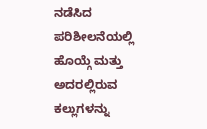ನಡೆಸಿದ ಪರಿಶೀಲನೆಯಲ್ಲಿ ಹೊಯ್ಗೆ ಮತ್ತು ಅದರಲ್ಲಿರುವ ಕಲ್ಲುಗಳನ್ನು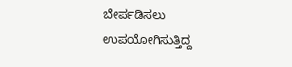ಬೇರ್ಪಡಿಸಲು ಉಪಯೋಗಿಸುತ್ತಿದ್ದ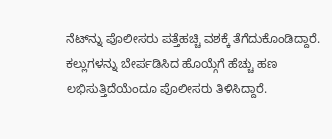ನೆಟ್‌ನ್ನು ಪೊಲೀಸರು ಪತ್ತೆಹಚ್ಚಿ ವಶಕ್ಕೆ ತೆಗೆದುಕೊಂಡಿದ್ದಾರೆ.   ಕಲ್ಲುಗಳನ್ನು ಬೇರ್ಪಡಿಸಿದ ಹೊಯ್ಗೆಗೆ ಹೆಚ್ಚು ಹಣ ಲಭಿಸುತ್ತಿದೆಯೆಂದೂ ಪೊಲೀಸರು ತಿಳಿಸಿದ್ದಾರೆ.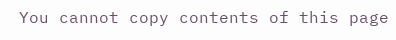You cannot copy contents of this page